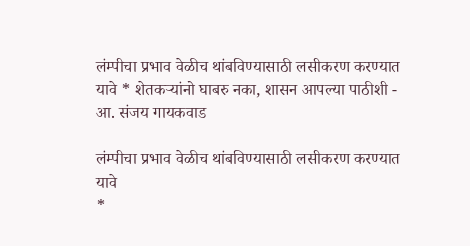लंम्पीचा प्रभाव वेळीच थांबविण्यासाठी लसीकरण करण्यात यावे * शेतकऱ्यांनो घाबरु नका, शासन आपल्या पाठीशी - आ. संजय गायकवाड

लंम्पीचा प्रभाव वेळीच थांबविण्यासाठी लसीकरण करण्यात यावे
*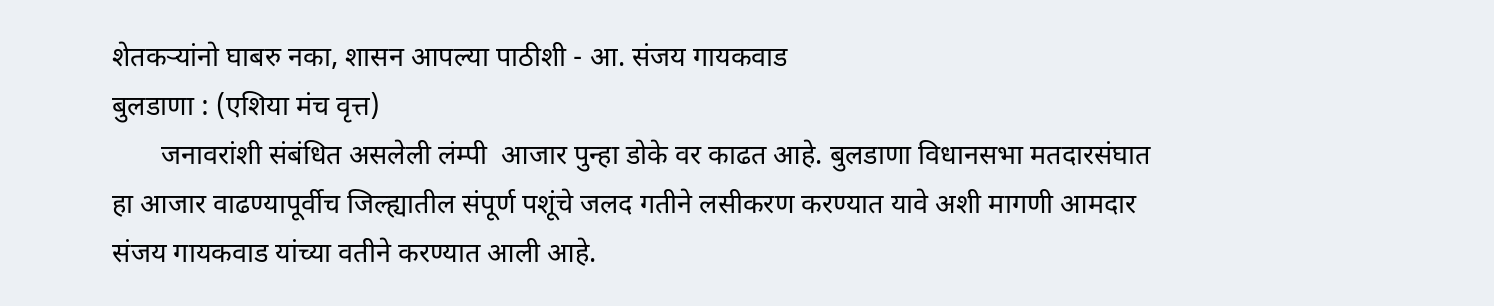शेतकऱ्यांनो घाबरु नका, शासन आपल्या पाठीशी - आ. संजय गायकवाड
बुलडाणा : (एशिया मंच वृत्त)
       जनावरांशी संबंधित असलेली लंम्पी  आजार पुन्हा डोके वर काढत आहे. बुलडाणा विधानसभा मतदारसंघात हा आजार वाढण्यापूर्वीच जिल्ह्यातील संपूर्ण पशूंचे जलद गतीने लसीकरण करण्यात यावे अशी मागणी आमदार संजय गायकवाड यांच्या वतीने करण्यात आली आहे.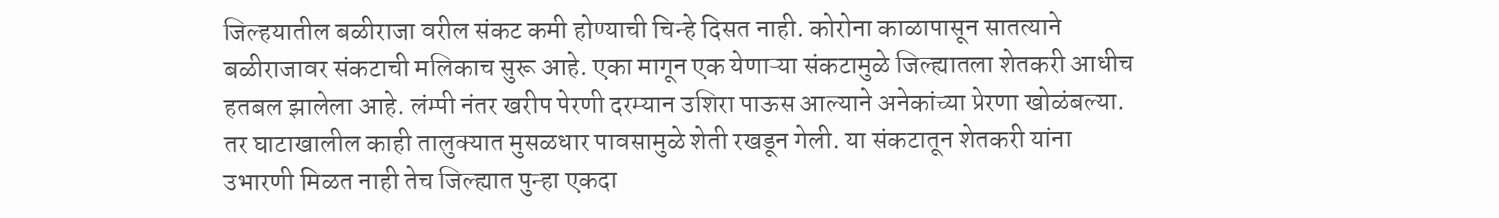जिल्हयातील बळीराजा वरील संकट कमी होण्याची चिन्हे दिसत नाही. कोरोना काळापासून सातत्याने बळीराजावर संकटाची मलिकाच सुरू आहे. एका मागून एक येणाऱ्या संकटामुळे जिल्ह्यातला शेतकरी आधीच हतबल झालेला आहे. लंम्पी नंतर खरीप पेरणी दरम्यान उशिरा पाऊस आल्याने अनेकांच्या प्रेरणा खोळंबल्या. तर घाटाखालील काही तालुक्यात मुसळधार पावसामुळे शेती रखडून गेली. या संकटातून शेतकरी यांना उभारणी मिळत नाही तेच जिल्ह्यात पुन्हा एकदा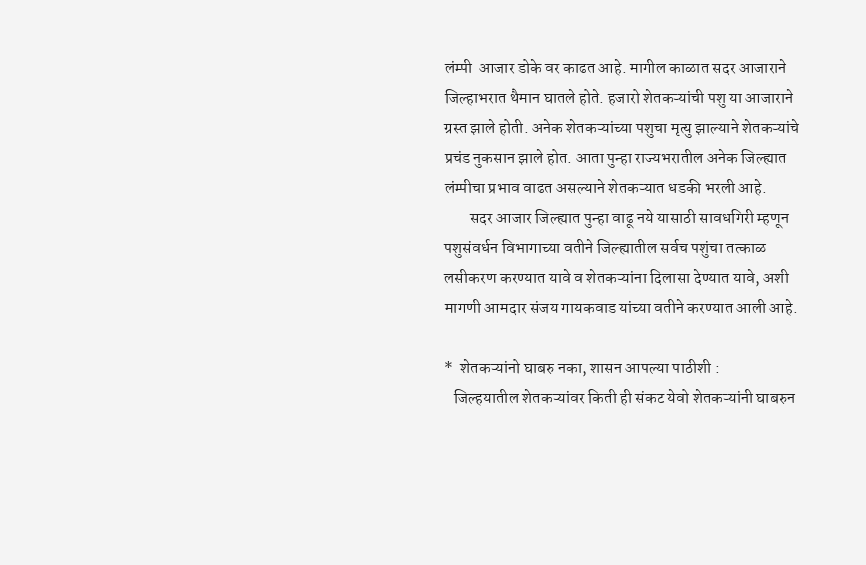लंम्पी  आजार डोके वर काढत आहे. मागील काळात सदर आजाराने जिल्हाभरात थैमान घातले होते. हजारो शेतकऱ्यांची पशु या आजाराने ग्रस्त झाले होती. अनेक शेतकऱ्यांच्या पशुचा मृत्‍यु झाल्याने शेतकऱ्यांचे प्रचंड नुकसान झाले होत. आता पुन्हा राज्यभरातील अनेक जिल्ह्यात लंम्पीचा प्रभाव वाढत असल्याने शेतकऱ्यात धडकी भरली आहे.
        सदर आजार जिल्ह्यात पुन्हा वाढू नये यासाठी सावधगिरी म्हणून पशुसंवर्धन विभागाच्या वतीने जिल्ह्यातील सर्वच पशुंचा तत्काळ लसीकरण करण्यात यावे व शेतकऱ्यांना दिलासा देण्यात यावे, अशी मागणी आमदार संजय गायकवाड यांच्या वतीने करण्यात आली आहे.

*  शेतकऱ्यांनो घाबरु नका, शासन आपल्या पाठीशी :
   जिल्हयातील शेतकऱ्यांवर किती ही संकट येवो शेतकऱ्यांनी घाबरुन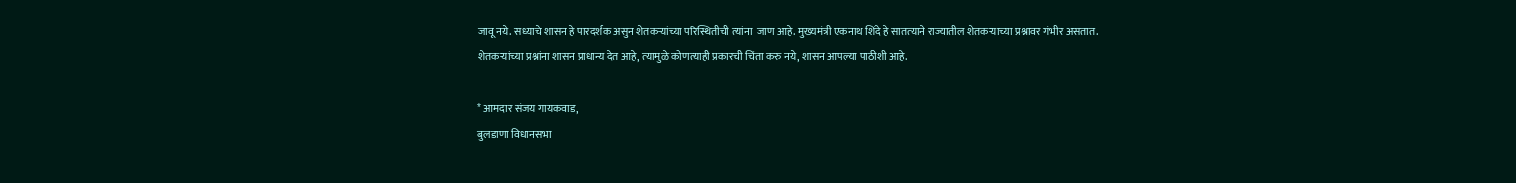जावू नये. सध्याचे शासन हे पारदर्शक असुन शेतकऱ्यांच्या परिस्थितीची त्‍यांना  जाण आहे. मुख्यमंत्री एकनाथ शिंदे हे सातत्‍याने राज्यातील शेतकऱ्याच्या प्रश्नावर गंभीर असतात. शेतकऱ्यांच्या प्रश्नांना शासन प्राधान्य देत आहे, त्‍यामुळे कोणत्‍याही प्रकारची चिंता करु नये, शासन आपल्या पाठीशी आहे.

* आमदार संजय गायकवाड,
बुलडाणा विधानसभा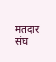मतदार संघ